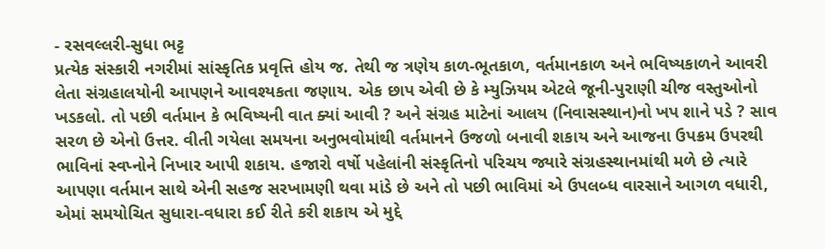- રસવલ્લરી-સુધા ભટ્ટ
પ્રત્યેક સંસ્કારી નગરીમાં સાંસ્કૃતિક પ્રવૃત્તિ હોય જ. તેથી જ ત્રણેય કાળ-ભૂતકાળ, વર્તમાનકાળ અને ભવિષ્યકાળને આવરી લેતા સંગ્રહાલયોની આપણને આવશ્યકતા જણાય. એક છાપ એવી છે કે મ્યુઝિયમ એટલે જૂની-પુરાણી ચીજ વસ્તુઓનો ખડકલો. તો પછી વર્તમાન કે ભવિષ્યની વાત ક્યાં આવી ? અને સંગ્રહ માટેનાં આલય (નિવાસસ્થાન)નો ખપ શાને પડે ? સાવ સરળ છે એનો ઉત્તર. વીતી ગયેલા સમયના અનુભવોમાંથી વર્તમાનને ઉજળો બનાવી શકાય અને આજના ઉપક્રમ ઉપરથી ભાવિનાં સ્વપ્નોને નિખાર આપી શકાય. હજારો વર્ષો પહેલાંની સંસ્કૃતિનો પરિચય જ્યારે સંગ્રહસ્થાનમાંથી મળે છે ત્યારે આપણા વર્તમાન સાથે એની સહજ સરખામણી થવા માંડે છે અને તો પછી ભાવિમાં એ ઉપલબ્ધ વારસાને આગળ વધારી, એમાં સમયોચિત સુધારા-વધારા કઈ રીતે કરી શકાય એ મુદ્દે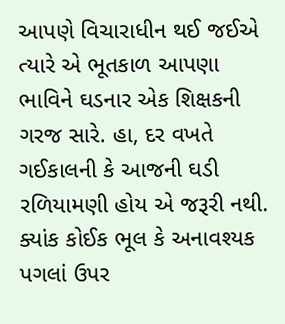આપણે વિચારાધીન થઈ જઈએ ત્યારે એ ભૂતકાળ આપણા ભાવિને ઘડનાર એક શિક્ષકની ગરજ સારે. હા, દર વખતે ગઈકાલની કે આજની ઘડી રળિયામણી હોય એ જરૂરી નથી. ક્યાંક કોઈક ભૂલ કે અનાવશ્યક પગલાં ઉપર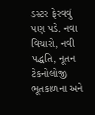ડસ્ટર ફેરવવું પણ પડે. નવા વિચારો, નવી પદ્ધતિ, નૂતન ટેકનોલોજી ભૂતકાળના અને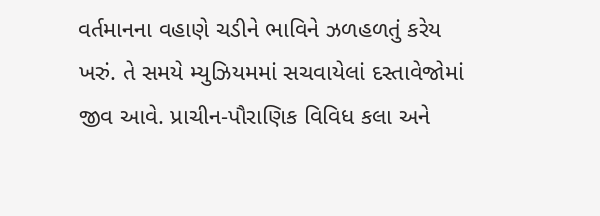વર્તમાનના વહાણે ચડીને ભાવિને ઝળહળતું કરેય ખરું. તે સમયે મ્યુઝિયમમાં સચવાયેલાં દસ્તાવેજોમાં જીવ આવે. પ્રાચીન-પૌરાણિક વિવિધ કલા અને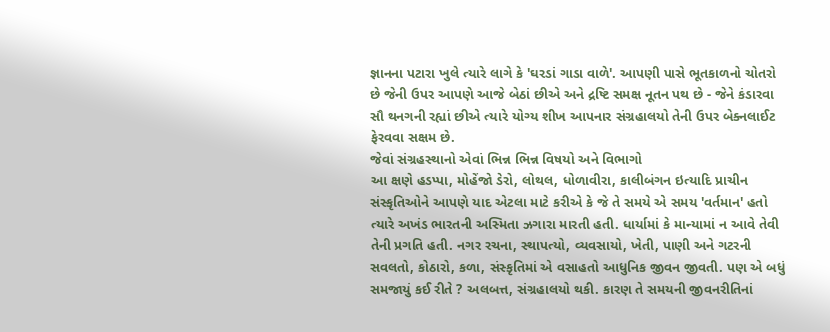જ્ઞાનના પટારા ખુલે ત્યારે લાગે કે 'ઘરડાં ગાડા વાળે'. આપણી પાસે ભૂતકાળનો ચોતરો છે જેની ઉપર આપણે આજે બેઠાં છીએ અને દ્રષ્ટિ સમક્ષ નૂતન પથ છે - જેને કંડારવા સૌ થનગની રહ્યાં છીએ ત્યારે યોગ્ય શીખ આપનાર સંગ્રહાલયો તેની ઉપર બેક્નલાઈટ ફેરવવા સક્ષમ છે.
જેવાં સંગ્રહસ્થાનો એવાં ભિન્ન ભિન્ન વિષયો અને વિભાગો
આ ક્ષણે હડપ્પા, મોહેંજો ડેરો, લોથલ, ધોળાવીરા, કાલીબંગન ઇત્યાદિ પ્રાચીન સંસ્કૃતિઓને આપણે યાદ એટલા માટે કરીએ કે જે તે સમયે એ સમય 'વર્તમાન' હતો ત્યારે અખંડ ભારતની અસ્મિતા ઝગારા મારતી હતી. ધાર્યામાં કે માન્યામાં ન આવે તેવી તેની પ્રગતિ હતી. નગર રચના, સ્થાપત્યો, વ્યવસાયો, ખેતી, પાણી અને ગટરની સવલતો, કોઠારો, કળા, સંસ્કૃતિમાં એ વસાહતો આધુનિક જીવન જીવતી. પણ એ બધું સમજાયું કઈ રીતે ? અલબત્ત, સંગ્રહાલયો થકી. કારણ તે સમયની જીવનરીતિનાં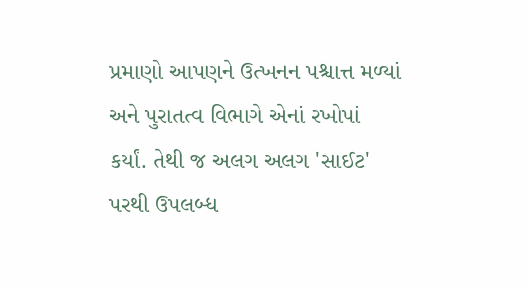પ્રમાણો આપણને ઉત્ખનન પશ્ચાત્ત મળ્યાં અને પુરાતત્વ વિભાગે એનાં રખોપાં કર્યાં. તેથી જ અલગ અલગ 'સાઈટ' પરથી ઉપલબ્ધ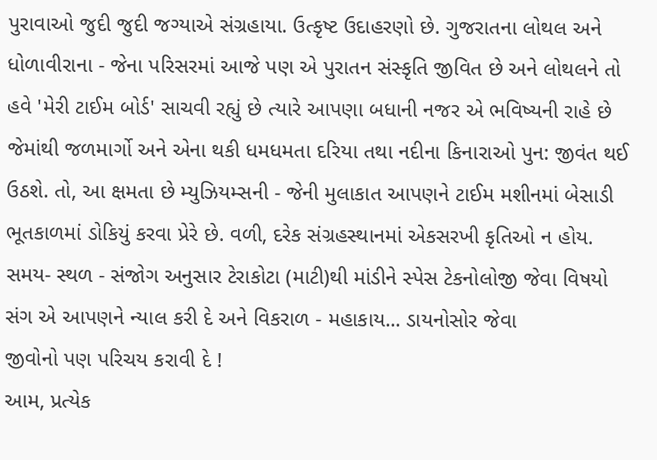પુરાવાઓ જુદી જુદી જગ્યાએ સંગ્રહાયા. ઉત્કૃષ્ટ ઉદાહરણો છે. ગુજરાતના લોથલ અને ધોળાવીરાના - જેના પરિસરમાં આજે પણ એ પુરાતન સંસ્કૃતિ જીવિત છે અને લોથલને તો હવે 'મેરી ટાઈમ બોર્ડ' સાચવી રહ્યું છે ત્યારે આપણા બધાની નજર એ ભવિષ્યની રાહે છે જેમાંથી જળમાર્ગો અને એના થકી ધમધમતા દરિયા તથા નદીના કિનારાઓ પુન: જીવંત થઈ ઉઠશે. તો, આ ક્ષમતા છે મ્યુઝિયમ્સની - જેની મુલાકાત આપણને ટાઈમ મશીનમાં બેસાડી ભૂતકાળમાં ડોકિયું કરવા પ્રેરે છે. વળી, દરેક સંગ્રહસ્થાનમાં એકસરખી કૃતિઓ ન હોય. સમય- સ્થળ - સંજોગ અનુસાર ટેરાકોટા (માટી)થી માંડીને સ્પેસ ટેકનોલોજી જેવા વિષયો સંગ એ આપણને ન્યાલ કરી દે અને વિકરાળ - મહાકાય... ડાયનોસોર જેવા
જીવોનો પણ પરિચય કરાવી દે !
આમ, પ્રત્યેક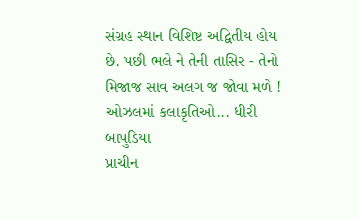સંગ્રહ સ્થાન વિશિષ્ટ અદ્વિતીય હોય છે. પછી ભલે ને તેની તાસિર - તેનો મિજાજ સાવ અલગ જ જોવા મળે !
ઓઝલમાં કલાકૃતિઓ... ધીરી બાપુડિયા
પ્રાચીન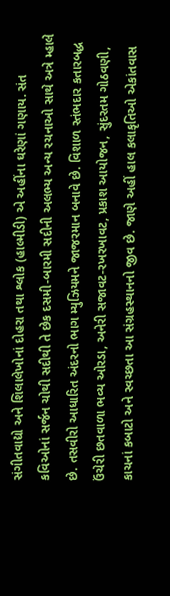સંગીતવાદ્યો અને શિલાલેખોનાં દોહરા તથા શ્લોક (હાલ્મીડી) એ અહીંના ઘરેણાં ગણાય. સંત કવિઓનાં સર્જન ચોથી સદીથી તે છેક દસમી-બારમી સદીની અલભ્ય અન્ય રચનાઓ સાથે અત્રે મ્હાલે છે. તસવીરો આધારિત અંદરનો ભાગ મ્યુઝિયમને જાજરમાન બનાવે છે. વિશાળ સ્તંભદાર કતારબદ્ધ ઉંચેરી છતવાળા ભવ્ય ઓરડા, અનેરી સજાવટ-રખરખાવટ, પ્રકાશ આયોજન, સુંદરતમ ગોઠવણી, કાચનાં કબાટો અને સ્વચ્છતા આ સંગ્રહસ્થાનનો જીવ છે. જાણે અહીં હાલ કલાકૃતિઓ એકાંતવાસ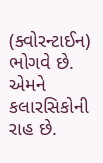(ક્વોરન્ટાઈન) ભોગવે છે. એમને કલારસિકોની રાહ છે.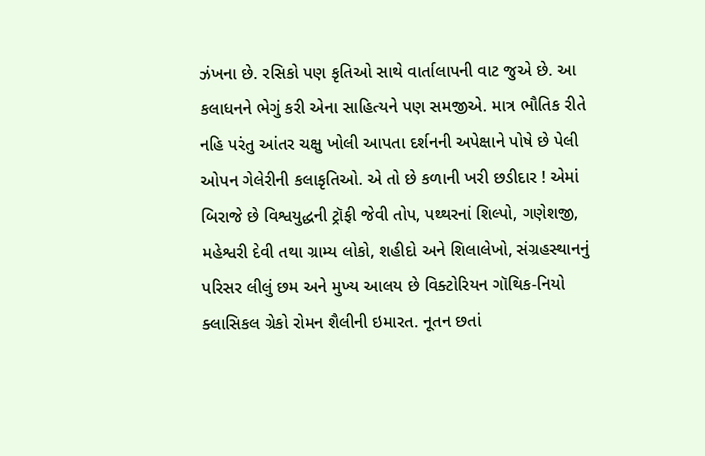ઝંખના છે. રસિકો પણ કૃતિઓ સાથે વાર્તાલાપની વાટ જુએ છે. આ કલાધનને ભેગું કરી એના સાહિત્યને પણ સમજીએ. માત્ર ભૌતિક રીતે નહિ પરંતુ આંતર ચક્ષુ ખોલી આપતા દર્શનની અપેક્ષાને પોષે છે પેલી ઓપન ગેલેરીની કલાકૃતિઓ. એ તો છે કળાની ખરી છડીદાર ! એમાં બિરાજે છે વિશ્વયુદ્ધની ટ્રૉફી જેવી તોપ, પથ્થરનાં શિલ્પો, ગણેશજી, મહેશ્વરી દેવી તથા ગ્રામ્ય લોકો, શહીદો અને શિલાલેખો, સંગ્રહસ્થાનનું પરિસર લીલું છમ અને મુખ્ય આલય છે વિક્ટોરિયન ગૉથિક-નિયો ક્લાસિકલ ગ્રેકો રોમન શૈલીની ઇમારત. નૂતન છતાં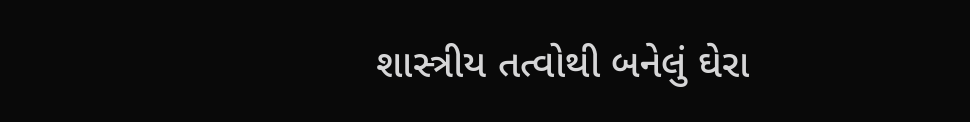શાસ્ત્રીય તત્વોથી બનેલું ઘેરા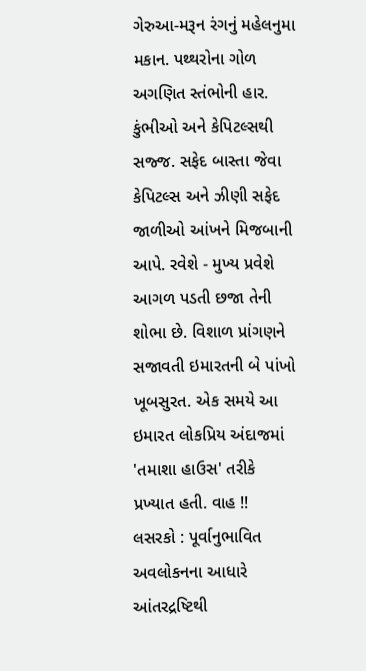ગેરુઆ-મરૂન રંગનું મહેલનુમા મકાન. પથ્થરોના ગોળ અગણિત સ્તંભોની હાર. કુંભીઓ અને કેપિટલ્સથી સજ્જ. સફેદ બાસ્તા જેવા કેપિટલ્સ અને ઝીણી સફેદ જાળીઓ આંખને મિજબાની આપે. રવેશે - મુખ્ય પ્રવેશે આગળ પડતી છજા તેની શોભા છે. વિશાળ પ્રાંગણને સજાવતી ઇમારતની બે પાંખો ખૂબસુરત. એક સમયે આ ઇમારત લોકપ્રિય અંદાજમાં 'તમાશા હાઉસ' તરીકે પ્રખ્યાત હતી. વાહ !!
લસરકો : પૂર્વાનુભાવિત અવલોકનના આધારે આંતરદ્રષ્ટિથી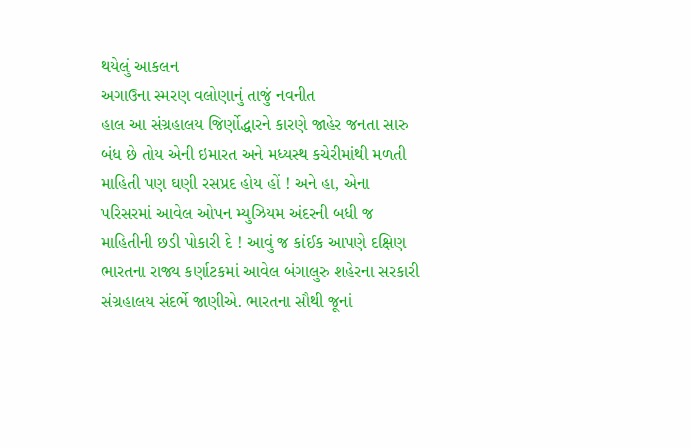થયેલું આકલન
અગાઉના સ્મરણ વલોણાનું તાજું નવનીત
હાલ આ સંગ્રહાલય જિર્ણોદ્ધારને કારણે જાહેર જનતા સારુ બંધ છે તોય એની ઇમારત અને મધ્યસ્થ કચેરીમાંથી મળતી માહિતી પણ ઘણી રસપ્રદ હોય હોં ! અને હા, એના પરિસરમાં આવેલ ઓપન મ્યુઝિયમ અંદરની બધી જ માહિતીની છડી પોકારી દે ! આવું જ કાંઈક આપણે દક્ષિણ ભારતના રાજ્ય કર્ણાટકમાં આવેલ બંગાલુરુ શહેરના સરકારી સંગ્રહાલય સંદર્ભે જાણીએ. ભારતના સૌથી જૂનાં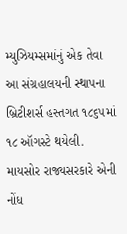મ્યુઝિયમ્સમાંનું એક તેવા આ સંગ્રહાલયની સ્થાપના બ્રિટીશર્સ હસ્તગત ૧૮૬૫માં ૧૮ ઑગસ્ટે થયેલી. માયસોર રાજ્યસરકારે એની નોંધ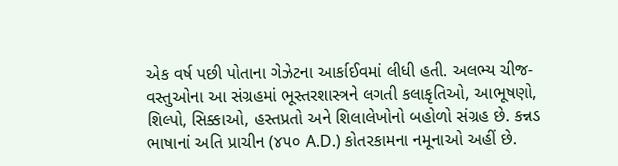એક વર્ષ પછી પોતાના ગેઝેટના આર્કાઈવમાં લીધી હતી. અલભ્ય ચીજ-વસ્તુઓના આ સંગ્રહમાં ભૂસ્તરશાસ્ત્રને લગતી કલાકૃતિઓ, આભૂષણો, શિલ્પો, સિક્કાઓ, હસ્તપ્રતો અને શિલાલેખોનો બહોળો સંગ્રહ છે. કન્નડ ભાષાનાં અતિ પ્રાચીન (૪૫૦ A.D.) કોતરકામના નમૂનાઓ અહીં છે.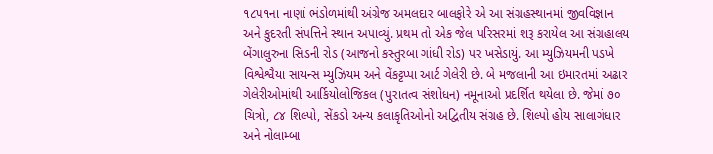૧૮૫૧ના નાણાં ભંડોળમાંથી અંગ્રેજ અમલદાર બાલફોરે એ આ સંગ્રહસ્થાનમાં જીવવિજ્ઞાન અને કુદરતી સંપત્તિને સ્થાન અપાવ્યું. પ્રથમ તો એક જેલ પરિસરમાં શરૂ કરાયેલ આ સંગ્રહાલય બેંગાલુરુના સિડની રોડ (આજનો કસ્તુરબા ગાંધી રોડ) પર ખસેડાયું. આ મ્યુઝિયમની પડખે વિશ્વેશ્વૈયા સાયન્સ મ્યુઝિયમ અને વેંકટ્ટપ્પા આર્ટ ગેલેરી છે. બે મજલાની આ ઇમારતમાં અઢાર ગેલેરીઓમાંથી આર્કિયોલોજિકલ (પુરાતત્વ સંશોધન) નમૂનાઓ પ્રદર્શિત થયેલા છે. જેમાં ૭૦ ચિત્રો, ૮૪ શિલ્પો, સેંકડો અન્ય કલાકૃતિઓનો અદ્વિતીય સંગ્રહ છે. શિલ્પો હોય સાલાગંધાર અને નોલામ્બા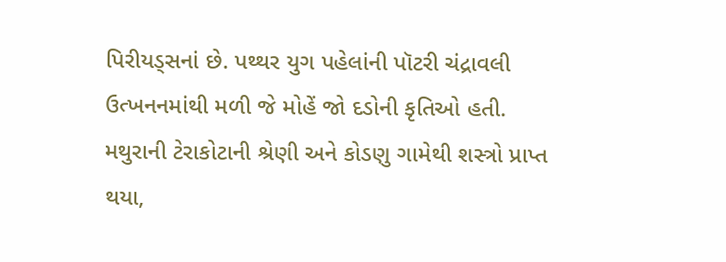પિરીયડ્સનાં છે. પથ્થર યુગ પહેલાંની પૉટરી ચંદ્રાવલી ઉત્ખનનમાંથી મળી જે મોહેં જો દડોની કૃતિઓ હતી. મથુરાની ટેરાકોટાની શ્રેણી અને કોડણુ ગામેથી શસ્ત્રો પ્રાપ્ત થયા,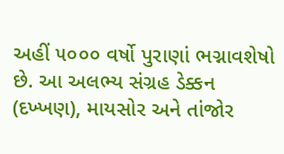અહીં ૫૦૦૦ વર્ષો પુરાણાં ભગ્નાવશેષો છે. આ અલભ્ય સંગ્રહ ડેક્કન (દખ્ખણ), માયસોર અને તાંજોર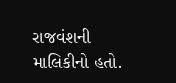રાજવંશની માલિકીનો હતો.